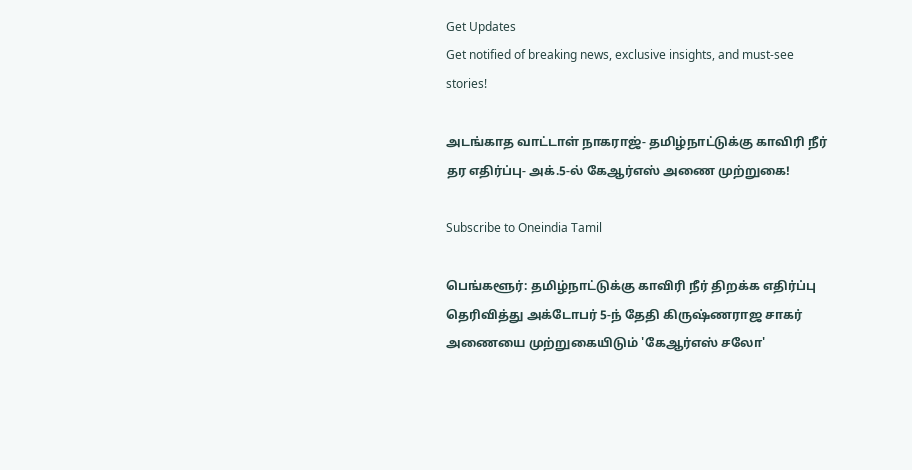Get Updates
Get notified of breaking news, exclusive insights, and must-see stories!

அடங்காத வாட்டாள் நாகராஜ்- தமிழ்நாட்டுக்கு காவிரி நீர் தர எதிர்ப்பு- அக்.5-ல் கேஆர்எஸ் அணை முற்றுகை!

Subscribe to Oneindia Tamil

பெங்களூர்: தமிழ்நாட்டுக்கு காவிரி நீர் திறக்க எதிர்ப்பு தெரிவித்து அக்டோபர் 5-ந் தேதி கிருஷ்ணராஜ சாகர் அணையை முற்றுகையிடும் 'கேஆர்எஸ் சலோ'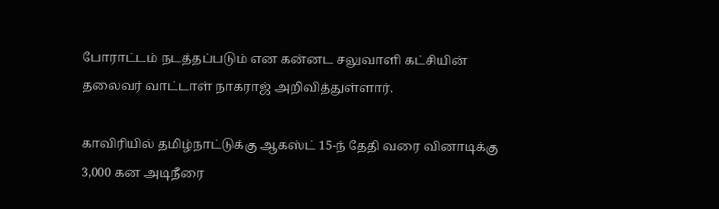போராட்டம் நடத்தப்படும் என கன்னட சலுவாளி கட்சியின் தலைவர் வாட்டாள் நாகராஜ் அறிவித்துள்ளார்.

காவிரியில் தமிழ்நாட்டுக்கு ஆகஸ்ட் 15-ந் தேதி வரை வினாடிக்கு 3,000 கன அடிநீரை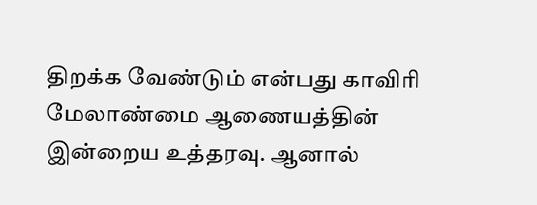திறக்க வேண்டும் என்பது காவிரி மேலாண்மை ஆணையத்தின் இன்றைய உத்தரவு. ஆனால்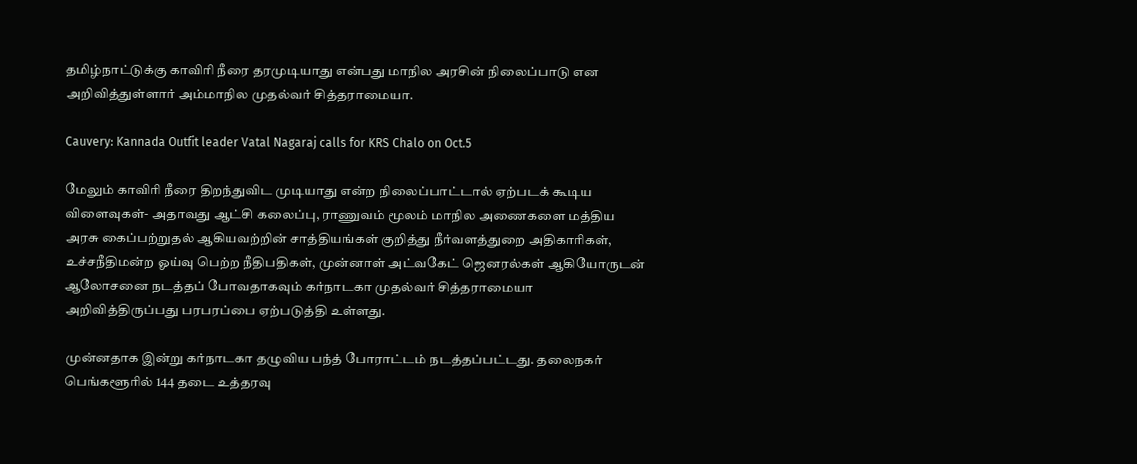தமிழ்நாட்டுக்கு காவிரி நீரை தரமுடியாது என்பது மாநில அரசின் நிலைப்பாடு என அறிவித்துள்ளார் அம்மாநில முதல்வர் சித்தராமையா.

Cauvery: Kannada Outfit leader Vatal Nagaraj calls for KRS Chalo on Oct.5

மேலும் காவிரி நீரை திறந்துவிட முடியாது என்ற நிலைப்பாட்டால் ஏற்படக் கூடிய விளைவுகள்- அதாவது ஆட்சி கலைப்பு, ராணுவம் மூலம் மாநில அணைகளை மத்திய அரசு கைப்பற்றுதல் ஆகியவற்றின் சாத்தியங்கள் குறித்து நீர்வளத்துறை அதிகாரிகள், உச்சநீதிமன்ற ஓய்வு பெற்ற நீதிபதிகள், முன்னாள் அட்வகேட் ஜெனரல்கள் ஆகியோருடன் ஆலோசனை நடத்தப் போவதாகவும் கர்நாடகா முதல்வர் சித்தராமையா அறிவித்திருப்பது பரபரப்பை ஏற்படுத்தி உள்ளது.

முன்னதாக இன்று கர்நாடகா தழுவிய பந்த் போராட்டம் நடத்தப்பட்டது. தலைநகர் பெங்களூரில் 144 தடை உத்தரவு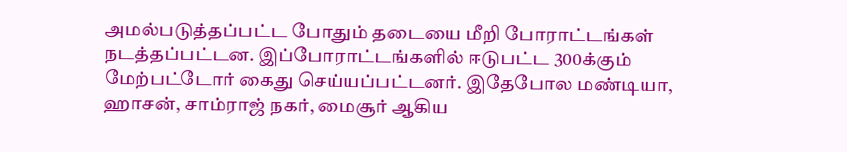அமல்படுத்தப்பட்ட போதும் தடையை மீறி போராட்டங்கள் நடத்தப்பட்டன. இப்போராட்டங்களில் ஈடுபட்ட 300க்கும் மேற்பட்டோர் கைது செய்யப்பட்டனர். இதேபோல மண்டியா, ஹாசன், சாம்ராஜ் நகர், மைசூர் ஆகிய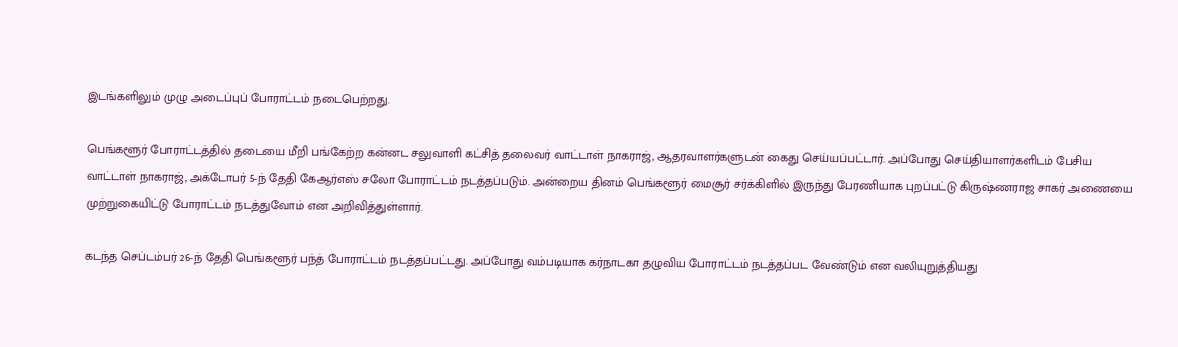இடங்களிலும் முழு அடைப்புப் போராட்டம் நடைபெற்றது.

பெங்களூர் போராட்டத்தில் தடையை மீறி பங்கேற்ற கன்னட சலுவாளி கட்சித் தலைவர் வாட்டாள் நாகராஜ், ஆதரவாளர்களுடன் கைது செய்யப்பட்டார். அப்போது செய்தியாளர்களிடம் பேசிய வாட்டாள் நாகராஜ், அக்டோபர் 5-ந் தேதி கேஆர்எஸ் சலோ போராட்டம் நடத்தப்படும். அன்றைய தினம் பெங்களூர் மைசூர் சர்க்கிளில் இருந்து பேரணியாக புறப்பட்டு கிருஷ்ணராஜ சாகர் அணையை முற்றுகையிட்டு போராட்டம் நடத்துவோம் என அறிவித்துள்ளார்.

கடந்த செப்டம்பர் 26-ந் தேதி பெங்களூர் பந்த் போராட்டம் நடத்தப்பட்டது. அப்போது வம்படியாக கர்நாடகா தழுவிய போராட்டம் நடத்தப்பட வேண்டும் என வலியுறுத்தியது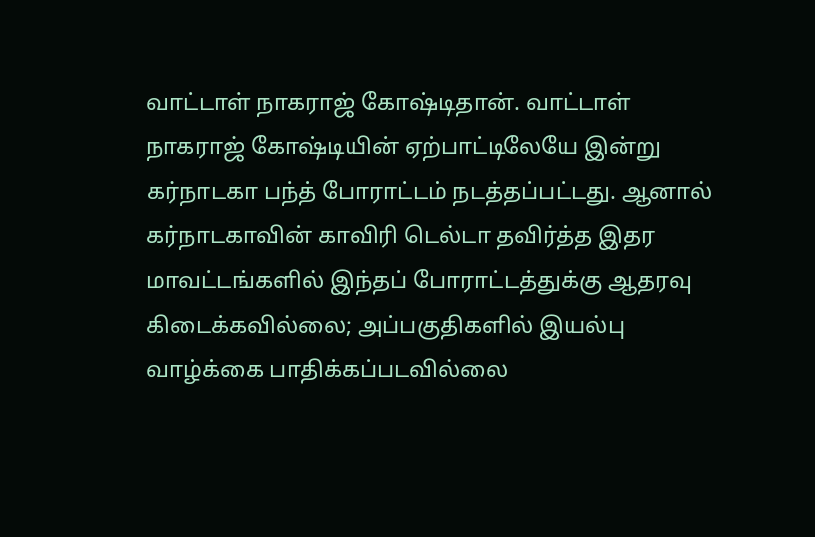வாட்டாள் நாகராஜ் கோஷ்டிதான். வாட்டாள் நாகராஜ் கோஷ்டியின் ஏற்பாட்டிலேயே இன்று கர்நாடகா பந்த் போராட்டம் நடத்தப்பட்டது. ஆனால் கர்நாடகாவின் காவிரி டெல்டா தவிர்த்த இதர மாவட்டங்களில் இந்தப் போராட்டத்துக்கு ஆதரவு கிடைக்கவில்லை; அப்பகுதிகளில் இயல்பு வாழ்க்கை பாதிக்கப்படவில்லை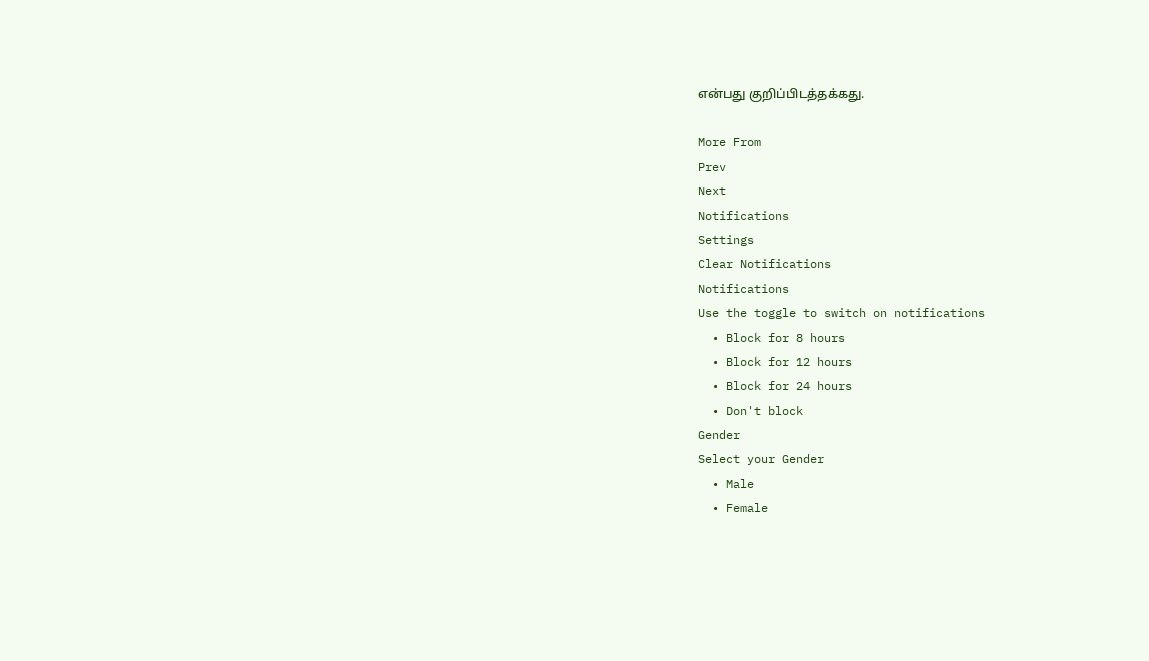என்பது குறிப்பிடத்தக்கது.

More From
Prev
Next
Notifications
Settings
Clear Notifications
Notifications
Use the toggle to switch on notifications
  • Block for 8 hours
  • Block for 12 hours
  • Block for 24 hours
  • Don't block
Gender
Select your Gender
  • Male
  • Female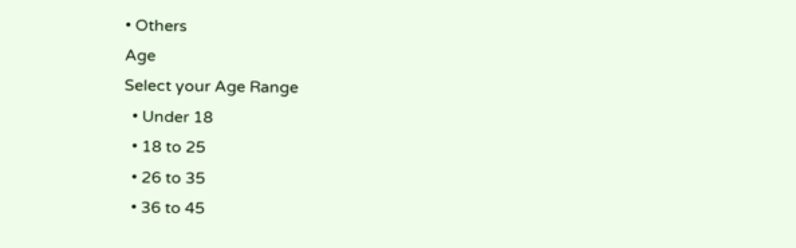• Others
Age
Select your Age Range
  • Under 18
  • 18 to 25
  • 26 to 35
  • 36 to 45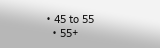• 45 to 55
  • 55+